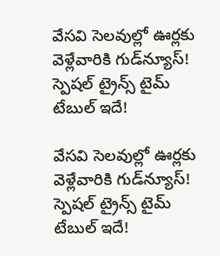వేసవి సెలవుల్లో ఊర్లకు వెళ్లేవారికి గుడ్‌న్యూస్‌! స్పెషల్‌ ట్రైన్స్‌ టైమ్‌ టేబుల్‌ ఇదే!

వేసవి సెలవుల్లో ఊర్లకు వెళ్లేవారికి గుడ్‌న్యూస్‌! స్పెషల్‌ ట్రైన్స్‌ టైమ్‌ టేబుల్‌ ఇదే!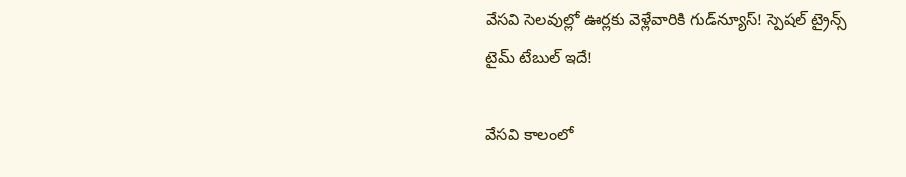వేసవి సెలవుల్లో ఊర్లకు వెళ్లేవారికి గుడ్‌న్యూస్‌! స్పెషల్‌ ట్రైన్స్‌ టైమ్‌ టేబుల్‌ ఇదే!

వేసవి కాలంలో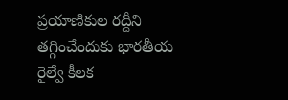ప్రయాణికుల రద్దీని తగ్గించేందుకు భారతీయ రైల్వే కీలక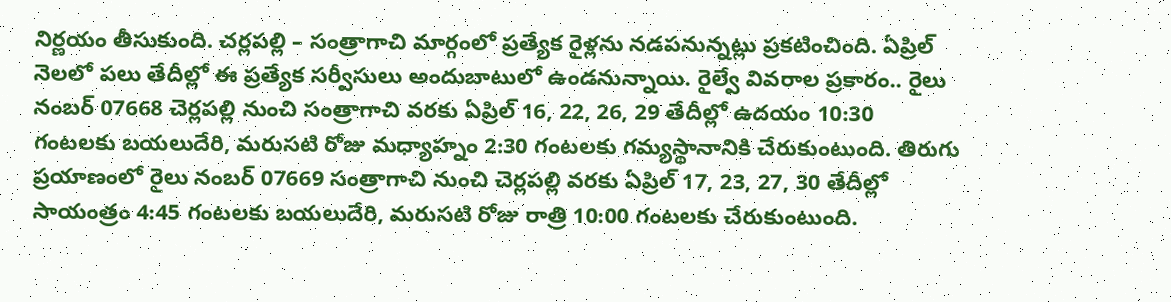నిర్ణయం తీసుకుంది. చర్లపల్లి – సంత్రాగాచి మార్గంలో ప్రత్యేక రైళ్లను నడపనున్నట్లు ప్రకటించింది. ఏప్రిల్ నెలలో పలు తేదీల్లో ఈ ప్రత్యేక సర్వీసులు అందుబాటులో ఉండనున్నాయి. రైల్వే వివరాల ప్రకారం.. రైలు నంబర్‌ 07668 చెర్లపల్లి నుంచి సంత్రాగాచి వరకు ఏప్రిల్ 16, 22, 26, 29 తేదీల్లో ఉదయం 10:30 గంటలకు బయలుదేరి, మరుసటి రోజు మధ్యాహ్నం 2:30 గంటలకు గమ్యస్థానానికి చేరుకుంటుంది. తిరుగు ప్రయాణంలో రైలు నంబర్‌ 07669 సంత్రాగాచి నుంచి చెర్లపల్లి వరకు ఏప్రిల్ 17, 23, 27, 30 తేదీల్లో సాయంత్రం 4:45 గంటలకు బయలుదేరి, మరుసటి రోజు రాత్రి 10:00 గంటలకు చేరుకుంటుంది.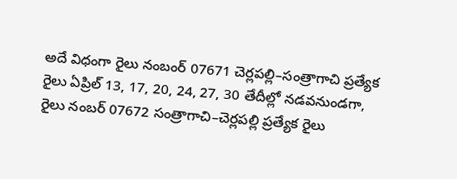అదే విధంగా రైలు నంబంర్‌ 07671 చెర్లపల్లి–సంత్రాగాచి ప్రత్యేక రైలు ఏప్రిల్ 13, 17, 20, 24, 27, 30 తేదీల్లో నడవనుండగా, రైలు నంబర్‌ 07672 సంత్రాగాచి–చెర్లపల్లి ప్రత్యేక రైలు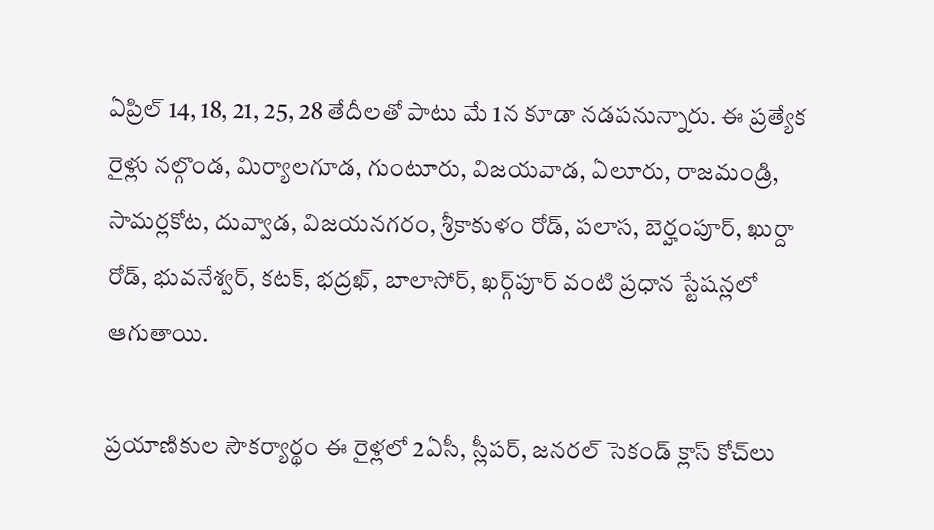ఏప్రిల్ 14, 18, 21, 25, 28 తేదీలతో పాటు మే 1న కూడా నడపనున్నారు. ఈ ప్రత్యేక రైళ్లు నల్గొండ, మిర్యాలగూడ, గుంటూరు, విజయవాడ, ఏలూరు, రాజమండ్రి, సామర్లకోట, దువ్వాడ, విజయనగరం, శ్రీకాకుళం రోడ్, పలాస, బెర్హంపూర్, ఖుర్దా రోడ్, భువనేశ్వర్, కటక్, భద్రఖ్, బాలాసోర్, ఖర్గ్‌పూర్ వంటి ప్రధాన స్టేషన్లలో ఆగుతాయి.

ప్రయాణికుల సౌకర్యార్థం ఈ రైళ్లలో 2ఏసీ, స్లీపర్, జనరల్ సెకండ్ క్లాస్ కోచ్‌లు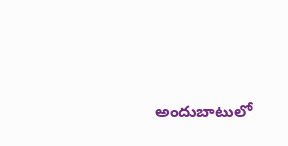అందుబాటులో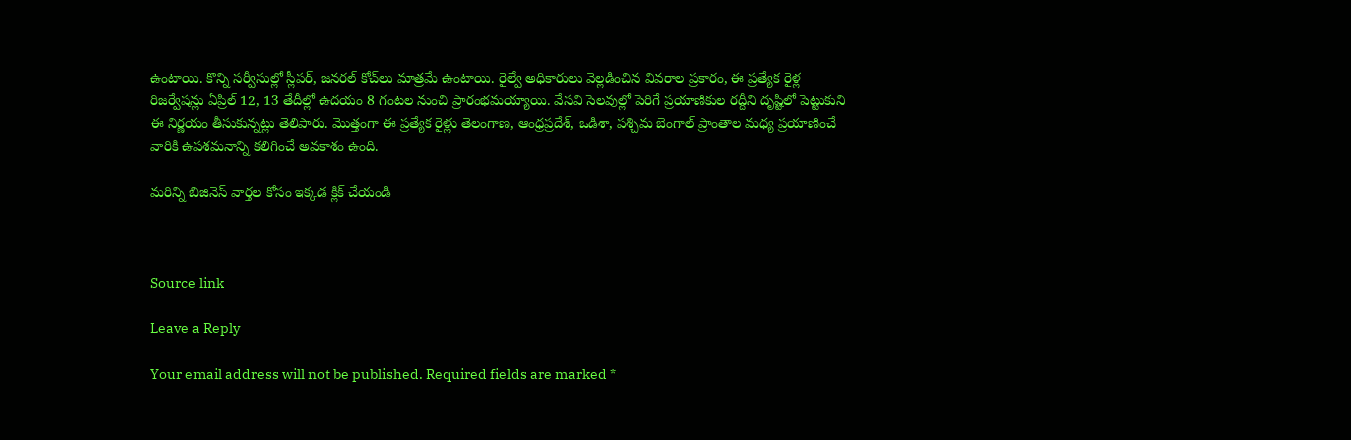ఉంటాయి. కొన్ని సర్వీసుల్లో స్లీపర్, జనరల్ కోచ్‌లు మాత్రమే ఉంటాయి. రైల్వే అధికారులు వెల్లడించిన వివరాల ప్రకారం, ఈ ప్రత్యేక రైళ్ల రిజర్వేషన్లు ఏప్రిల్ 12, 13 తేదీల్లో ఉదయం 8 గంటల నుంచి ప్రారంభమయ్యాయి. వేసవి సెలవుల్లో పెరిగే ప్రయాణికుల రద్దీని దృష్టిలో పెట్టుకుని ఈ నిర్ణయం తీసుకున్నట్లు తెలిపారు. మొత్తంగా ఈ ప్రత్యేక రైళ్లు తెలంగాణ, ఆంధ్రప్రదేశ్, ఒడిశా, పశ్చిమ బెంగాల్ ప్రాంతాల మధ్య ప్రయాణించే వారికి ఉపశమనాన్ని కలిగించే అవకాశం ఉంది.

మరిన్ని బిజినెస్ వార్తల కోసం ఇక్కడ క్లిక్ చేయండి



Source link

Leave a Reply

Your email address will not be published. Required fields are marked *